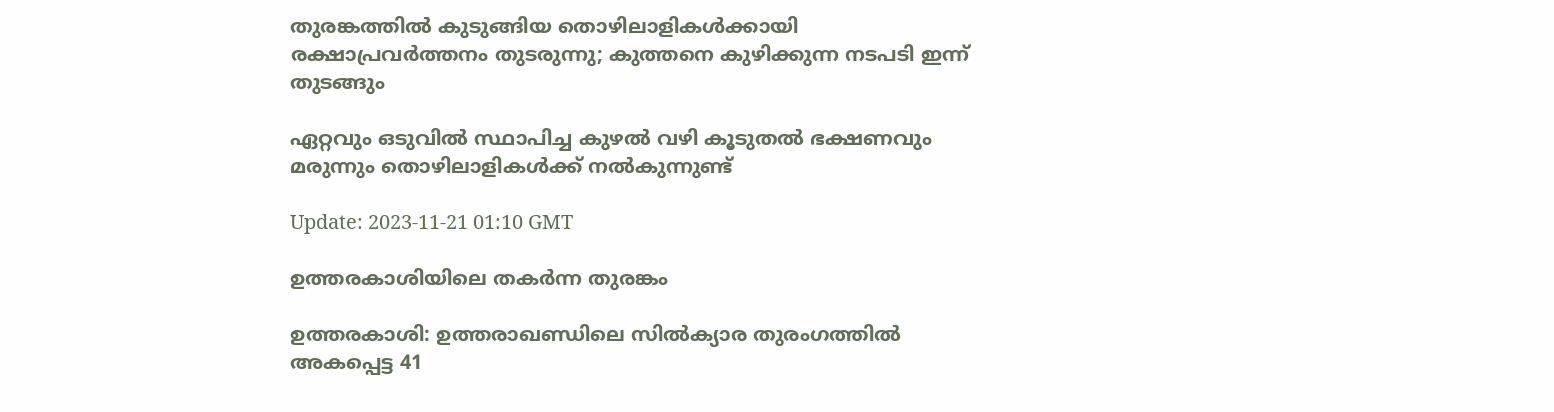തുരങ്കത്തില്‍ കുടുങ്ങിയ തൊഴിലാളികള്‍ക്കായി രക്ഷാപ്രവര്‍ത്തനം തുടരുന്നു; കുത്തനെ കുഴിക്കുന്ന നടപടി ഇന്ന് തുടങ്ങും

ഏറ്റവും ഒടുവിൽ സ്ഥാപിച്ച കുഴൽ വഴി കൂടുതൽ ഭക്ഷണവും മരുന്നും തൊഴിലാളികൾക്ക് നൽകുന്നുണ്ട്

Update: 2023-11-21 01:10 GMT

ഉത്തരകാശിയിലെ തകര്‍ന്ന തുരങ്കം

ഉത്തരകാശി: ഉത്തരാഖണ്ഡിലെ സിൽക്യാര തുരംഗത്തിൽ അകപ്പെട്ട 41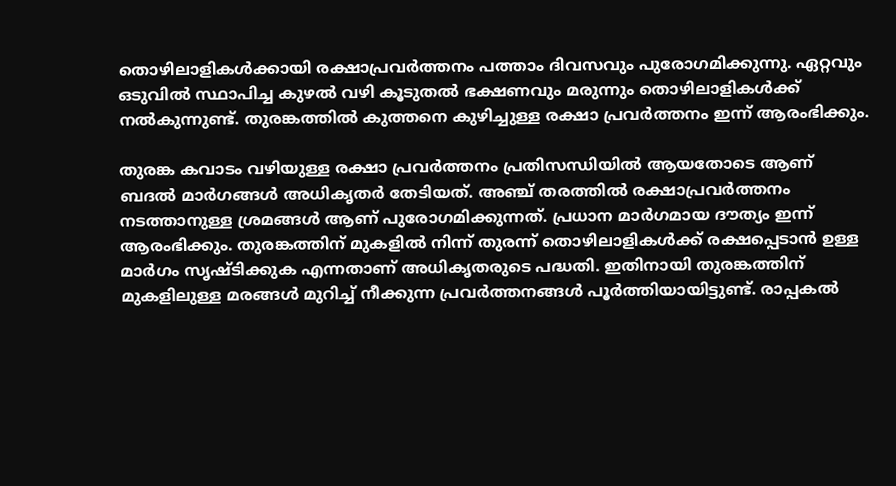തൊഴിലാളികൾക്കായി രക്ഷാപ്രവർത്തനം പത്താം ദിവസവും പുരോഗമിക്കുന്നു. ഏറ്റവും ഒടുവിൽ സ്ഥാപിച്ച കുഴൽ വഴി കൂടുതൽ ഭക്ഷണവും മരുന്നും തൊഴിലാളികൾക്ക് നൽകുന്നുണ്ട്. തുരങ്കത്തിൽ കുത്തനെ കുഴിച്ചുള്ള രക്ഷാ പ്രവർത്തനം ഇന്ന് ആരംഭിക്കും.

തുരങ്ക കവാടം വഴിയുള്ള രക്ഷാ പ്രവർത്തനം പ്രതിസന്ധിയിൽ ആയതോടെ ആണ് ബദൽ മാർഗങ്ങൾ അധികൃതർ തേടിയത്. അഞ്ച് തരത്തിൽ രക്ഷാപ്രവർത്തനം നടത്താനുള്ള ശ്രമങ്ങൾ ആണ് പുരോഗമിക്കുന്നത്. പ്രധാന മാർഗമായ ദൗത്യം ഇന്ന് ആരംഭിക്കും. തുരങ്കത്തിന് മുകളിൽ നിന്ന് തുരന്ന് തൊഴിലാളികൾക്ക് രക്ഷപ്പെടാൻ ഉള്ള മാർഗം സൃഷ്ടിക്കുക എന്നതാണ് അധികൃതരുടെ പദ്ധതി. ഇതിനായി തുരങ്കത്തിന് മുകളിലുള്ള മരങ്ങൾ മുറിച്ച് നീക്കുന്ന പ്രവർത്തനങ്ങൾ പൂർത്തിയായിട്ടുണ്ട്. രാപ്പകൽ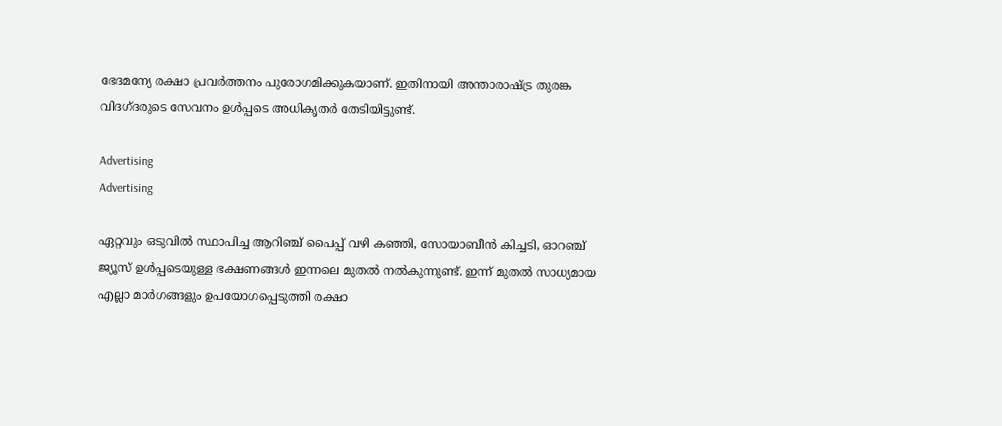ഭേദമന്യേ രക്ഷാ പ്രവർത്തനം പുരോഗമിക്കുകയാണ്. ഇതിനായി അന്താരാഷ്ട്ര തുരങ്ക വിദഗ്ദരുടെ സേവനം ഉൾപ്പടെ അധികൃതർ തേടിയിട്ടുണ്ട്.

Advertising
Advertising

ഏറ്റവും ഒടുവിൽ സ്ഥാപിച്ച ആറിഞ്ച് പൈപ്പ് വഴി കഞ്ഞി, സോയാബീൻ കിച്ചടി, ഓറഞ്ച് ജ്യൂസ് ഉൾപ്പടെയുള്ള ഭക്ഷണങ്ങൾ ഇന്നലെ മുതൽ നൽകുന്നുണ്ട്. ഇന്ന് മുതൽ സാധ്യമായ എല്ലാ മാർഗങ്ങളും ഉപയോഗപ്പെടുത്തി രക്ഷാ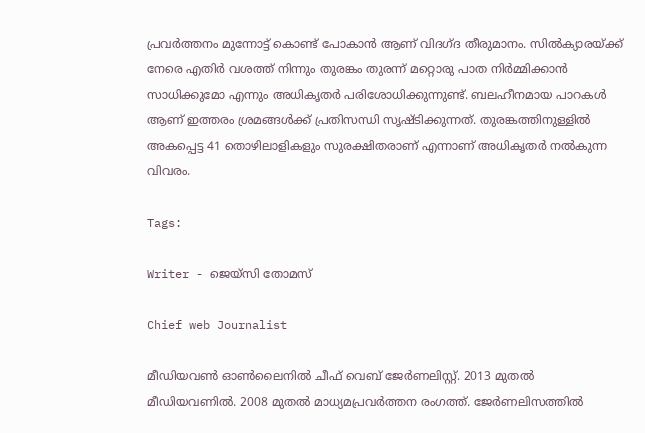പ്രവർത്തനം മുന്നോട്ട് കൊണ്ട് പോകാൻ ആണ് വിദഗ്ദ തീരുമാനം. സിൽക്യാരയ്ക്ക് നേരെ എതിർ വശത്ത് നിന്നും തുരങ്കം തുരന്ന് മറ്റൊരു പാത നിർമ്മിക്കാൻ സാധിക്കുമോ എന്നും അധികൃതർ പരിശോധിക്കുന്നുണ്ട്. ബലഹീനമായ പാറകൾ ആണ് ഇത്തരം ശ്രമങ്ങൾക്ക് പ്രതിസന്ധി സൃഷ്ടിക്കുന്നത്. തുരങ്കത്തിനുള്ളിൽ അകപ്പെട്ട 41 തൊഴിലാളികളും സുരക്ഷിതരാണ് എന്നാണ് അധികൃതർ നൽകുന്ന വിവരം.

Tags:

Writer - ജെയ്സി തോമസ്

Chief web Journalist

മീഡിയവൺ ഓൺലൈനിൽ ചീഫ് വെബ് ജേർണലിസ്റ്റ്. 2013 മുതൽ മീഡിയവണിൽ. 2008 മുതൽ മാധ്യമപ്രവർത്തന രംഗത്ത്. ജേർണലിസത്തിൽ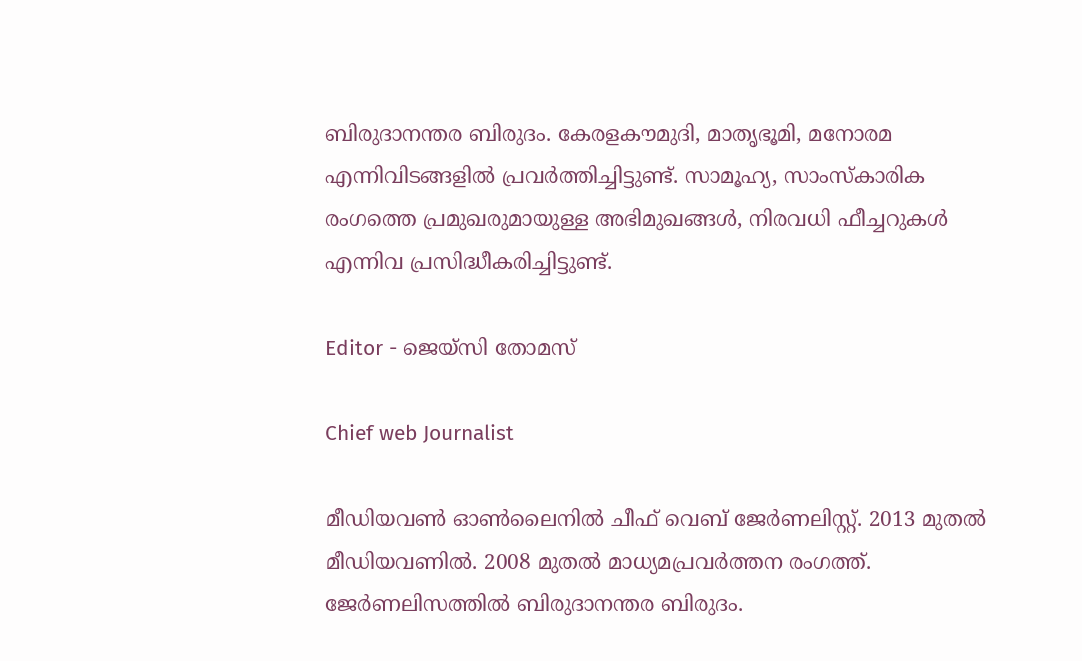ബിരുദാനന്തര ബിരുദം. കേരളകൗമുദി, മാതൃഭൂമി, മനോരമ എന്നിവിടങ്ങളിൽ പ്രവർത്തിച്ചിട്ടുണ്ട്. സാമൂഹ്യ, സാംസ്‌കാരിക രംഗത്തെ പ്രമുഖരുമായുള്ള അഭിമുഖങ്ങൾ, നിരവധി ഫീച്ചറുകൾ എന്നിവ പ്രസിദ്ധീകരിച്ചിട്ടുണ്ട്.

Editor - ജെയ്സി തോമസ്

Chief web Journalist

മീഡിയവൺ ഓൺലൈനിൽ ചീഫ് വെബ് ജേർണലിസ്റ്റ്. 2013 മുതൽ മീഡിയവണിൽ. 2008 മുതൽ മാധ്യമപ്രവർത്തന രംഗത്ത്. ജേർണലിസത്തിൽ ബിരുദാനന്തര ബിരുദം.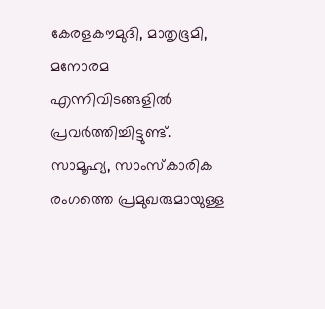കേരളകൗമുദി, മാതൃഭൂമി, മനോരമ എന്നിവിടങ്ങളിൽ പ്രവർത്തിച്ചിട്ടുണ്ട്. സാമൂഹ്യ, സാംസ്‌കാരിക രംഗത്തെ പ്രമുഖരുമായുള്ള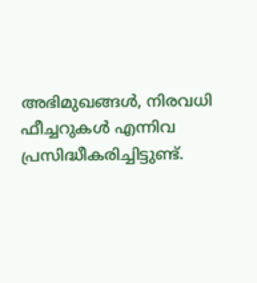അഭിമുഖങ്ങൾ, നിരവധി ഫീച്ചറുകൾ എന്നിവ പ്രസിദ്ധീകരിച്ചിട്ടുണ്ട്.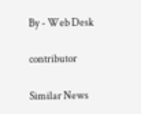By - Web Desk

contributor

Similar News